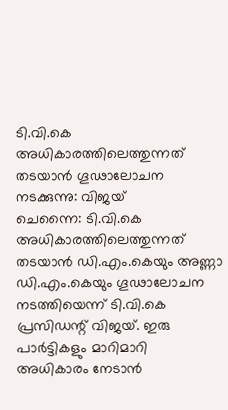ടി.വി.കെ അധികാരത്തിലെത്തുന്നത് തടയാൻ ഗൂഢാലോചന നടക്കുന്നു: വിജയ്
ചെന്നൈ: ടി.വി.കെ അധികാരത്തിലെത്തുന്നത് തടയാൻ ഡി.എം.കെയും അണ്ണാ ഡി.എം.കെയും ഗൂഢാലോചന നടത്തിയെന്ന് ടി.വി.കെ പ്രസിഡന്റ് വിജയ്. ഇരു പാർട്ടികളും മാറിമാറി അധികാരം നേടാൻ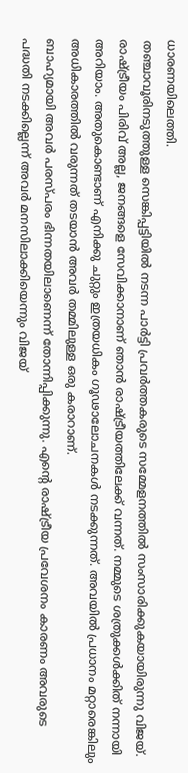ധാരണയിലെത്തി.
തഞ്ചാവൂരിനടുത്തുള്ള സെങ്കിപ്പട്ടിയിൽ നടന്ന പാർട്ടി പ്രവർത്തകരുടെ സമ്മേളനത്തിൽ സംസാരിക്കുകയായിരുന്നു വിജയ്. രാഷ്ട്രീയം പിരിവ് അല്ല, ജനങ്ങളെ സേവിക്കാനാണ് ഞാൻ രാഷ്ട്രീയത്തിലേക്ക് വന്നത്. നമ്മുടെ ശത്രുക്കൾക്കിത് നന്നായി അറിയാം. അതുകൊണ്ടാണ് എനിക്കു ചുറ്റും ഇത്രയധികം ഗൂഢാലോചനകൾ നടക്കുന്നത്. അവയിൽ പ്രധാനം മറ്റാരെങ്കിലും അധികാരത്തിൽ വരുന്നത് തടയാൻ അവർ തമ്മിലുള്ള ഒരു കരാറാണ്.
ബാഹ്യമായി അവർ പരസ്പരം ഭിന്നതയിലാണെന്ന് തോന്നിപ്പിക്കുന്നു. എന്റെ രാഷ്ട്രീയ പ്രവേശനം കാരണം അവരുടെ പദ്ധതി നടക്കില്ലെന്ന് അവർ മനസിലാക്കിയെന്നും വിജയ്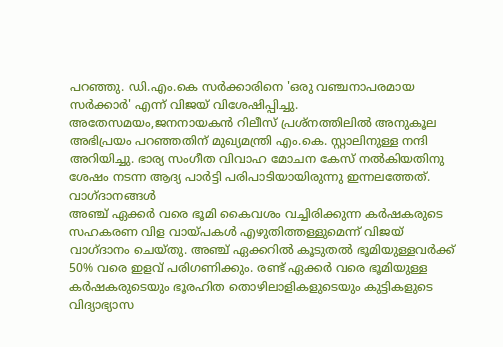പറഞ്ഞു. ഡി.എം.കെ സർക്കാരിനെ 'ഒരു വഞ്ചനാപരമായ സർക്കാർ' എന്ന് വിജയ് വിശേഷിപ്പിച്ചു.
അതേസമയം,ജനനായകൻ റിലീസ് പ്രശ്നത്തിലിൽ അനുകൂല അഭിപ്രയം പറഞ്ഞതിന് മുഖ്യമന്ത്രി എം.കെ. സ്റ്റാലിനുള്ള നന്ദി അറിയിച്ചു. ഭാര്യ സംഗീത വിവാഹ മോചന കേസ് നൽകിയതിനു ശേഷം നടന്ന ആദ്യ പാർട്ടി പരിപാടിയായിരുന്നു ഇന്നലത്തേത്.
വാഗ്ദാനങ്ങൾ
അഞ്ച് ഏക്കർ വരെ ഭൂമി കൈവശം വച്ചിരിക്കുന്ന കർഷകരുടെ സഹകരണ വിള വായ്പകൾ എഴുതിത്തള്ളുമെന്ന് വിജയ് വാഗ്ദാനം ചെയ്തു. അഞ്ച് ഏക്കറിൽ കൂടുതൽ ഭൂമിയുള്ളവർക്ക് 50% വരെ ഇളവ് പരിഗണിക്കും. രണ്ട് ഏക്കർ വരെ ഭൂമിയുള്ള കർഷകരുടെയും ഭൂരഹിത തൊഴിലാളികളുടെയും കുട്ടികളുടെ വിദ്യാഭ്യാസ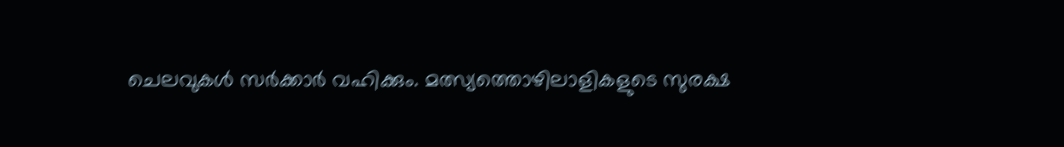ചെലവുകൾ സർക്കാർ വഹിക്കും. മത്സ്യത്തൊഴിലാളികളുടെ സുരക്ഷ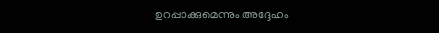ഉറപ്പാക്കുമെന്നും അദ്ദേഹം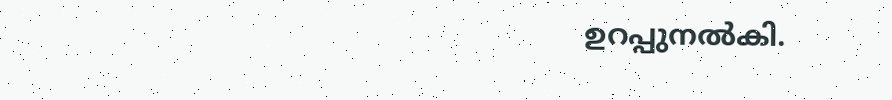ഉറപ്പുനൽകി.